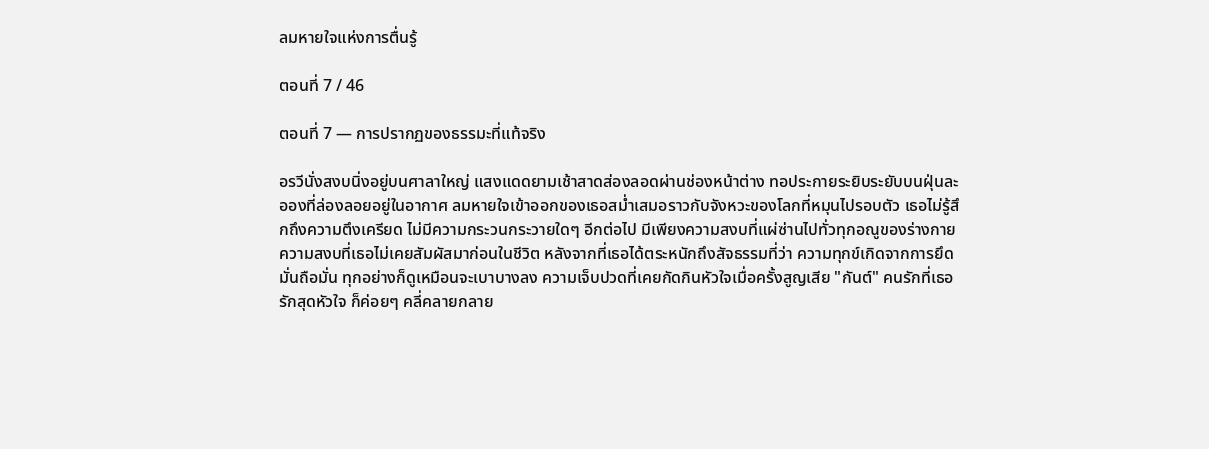ลมหายใจแห่งการตื่นรู้

ตอนที่ 7 / 46

ตอนที่ 7 — การปรากฏของธรรมะที่แท้จริง

อรวีนั่งสงบนิ่งอยู่บนศาลาใหญ่ แสงแดดยามเช้าสาดส่องลอดผ่านช่องหน้าต่าง ทอประกายระยิบระยับบนฝุ่นละอองที่ล่องลอยอยู่ในอากาศ ลมหายใจเข้าออกของเธอสม่ำเสมอราวกับจังหวะของโลกที่หมุนไปรอบตัว เธอไม่รู้สึกถึงความตึงเครียด ไม่มีความกระวนกระวายใดๆ อีกต่อไป มีเพียงความสงบที่แผ่ซ่านไปทั่วทุกอณูของร่างกาย ความสงบที่เธอไม่เคยสัมผัสมาก่อนในชีวิต หลังจากที่เธอได้ตระหนักถึงสัจธรรมที่ว่า ความทุกข์เกิดจากการยึดมั่นถือมั่น ทุกอย่างก็ดูเหมือนจะเบาบางลง ความเจ็บปวดที่เคยกัดกินหัวใจเมื่อครั้งสูญเสีย "กันต์" คนรักที่เธอรักสุดหัวใจ ก็ค่อยๆ คลี่คลายกลาย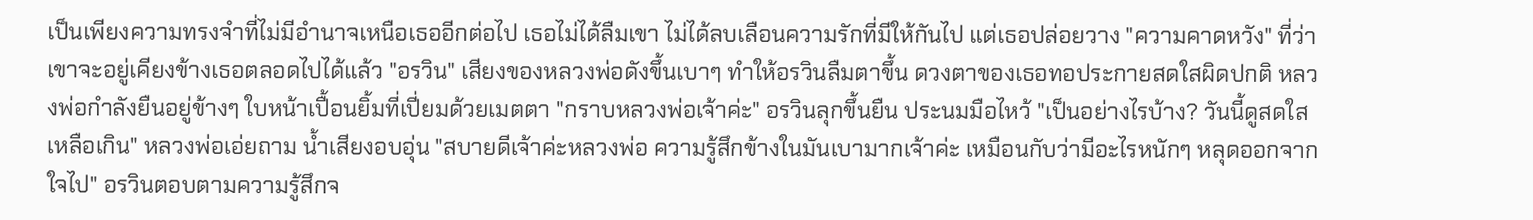เป็นเพียงความทรงจำที่ไม่มีอำนาจเหนือเธออีกต่อไป เธอไม่ได้ลืมเขา ไม่ได้ลบเลือนความรักที่มีให้กันไป แต่เธอปล่อยวาง "ความคาดหวัง" ที่ว่าเขาจะอยู่เคียงข้างเธอตลอดไปได้แล้ว "อรวิน" เสียงของหลวงพ่อดังขึ้นเบาๆ ทำให้อรวินลืมตาขึ้น ดวงตาของเธอทอประกายสดใสผิดปกติ หลวงพ่อกำลังยืนอยู่ข้างๆ ใบหน้าเปื้อนยิ้มที่เปี่ยมด้วยเมตตา "กราบหลวงพ่อเจ้าค่ะ" อรวินลุกขึ้นยืน ประนมมือไหว้ "เป็นอย่างไรบ้าง? วันนี้ดูสดใสเหลือเกิน" หลวงพ่อเอ่ยถาม น้ำเสียงอบอุ่น "สบายดีเจ้าค่ะหลวงพ่อ ความรู้สึกข้างในมันเบามากเจ้าค่ะ เหมือนกับว่ามีอะไรหนักๆ หลุดออกจากใจไป" อรวินตอบตามความรู้สึกจ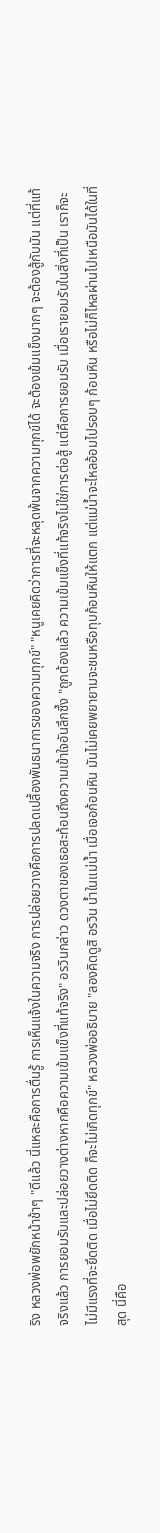ริง หลวงพ่อพยักหน้าช้าๆ "ดีแล้ว นี่แหละคือการตื่นรู้ การเห็นแจ้งในความจริง การปล่อยวางคือการปลดเปลื้องพันธนาการของความทุกข์" "หนูเคยคิดว่าการที่จะหลุดพ้นจากความทุกข์ได้ จะต้องเข้มแข็งมากๆ จะต้องสู้กับมัน แต่ที่แท้จริงแล้ว การยอมรับและปล่อยวางต่างหากคือความเข้มแข็งที่แท้จริง" อรวินกล่าว ดวงตาของเธอสะท้อนถึงความเข้าใจอันลึกซึ้ง "ถูกต้องแล้ว ความเข้มแข็งที่แท้จริงไม่ใช่การต่อสู้ แต่คือการยอมรับ เมื่อเรายอมรับในสิ่งที่เป็น เราก็จะไม่มีแรงที่จะยึดติด เมื่อไม่ยึดติด ก็จะไม่เกิดทุกข์" หลวงพ่ออธิบาย "ลองคิดดูสิ อรวิน น้ำในแม่น้ำ เมื่อเจอก้อนหิน มันไม่เคยพยายามจะชนหรือทุบก้อนหินให้แตก แต่แม่น้ำจะไหลอ้อมไปรอบๆ ก้อนหิน หรือไม่ก็ไหลผ่านไปเหนือมันได้ในที่สุด นี่คือ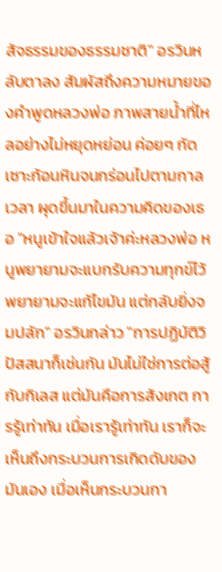สัจธรรมของธรรมชาติ" อรวินหลับตาลง สัมผัสถึงความหมายของคำพูดหลวงพ่อ ภาพสายน้ำที่ไหลอย่างไม่หยุดหย่อน ค่อยๆ กัดเซาะก้อนหินจนกร่อนไปตามกาลเวลา ผุดขึ้นมาในความคิดของเธอ "หนูเข้าใจแล้วเจ้าค่ะหลวงพ่อ หนูพยายามจะแบกรับความทุกข์ไว้ พยายามจะแก้ไขมัน แต่กลับยิ่งจมปลัก" อรวินกล่าว "การปฏิบัติวิปัสสนาก็เช่นกัน มันไม่ใช่การต่อสู้กับกิเลส แต่มันคือการสังเกต การรู้เท่าทัน เมื่อเรารู้เท่าทัน เราก็จะเห็นถึงกระบวนการเกิดดับของมันเอง เมื่อเห็นกระบวนกา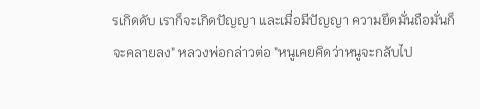รเกิดดับ เราก็จะเกิดปัญญา และเมื่อมีปัญญา ความยึดมั่นถือมั่นก็จะคลายลง" หลวงพ่อกล่าวต่อ "หนูเคยคิดว่าหนูจะกลับไป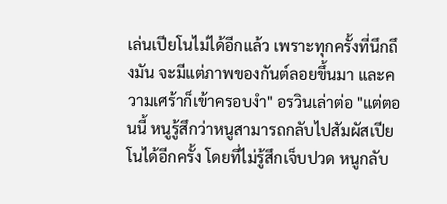เล่นเปียโนไม่ได้อีกแล้ว เพราะทุกครั้งที่นึกถึงมัน จะมีแต่ภาพของกันต์ลอยขึ้นมา และความเศร้าก็เข้าครอบงำ" อรวินเล่าต่อ "แต่ตอนนี้ หนูรู้สึกว่าหนูสามารถกลับไปสัมผัสเปียโนได้อีกครั้ง โดยที่ไม่รู้สึกเจ็บปวด หนูกลับ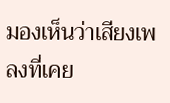มองเห็นว่าเสียงเพลงที่เคย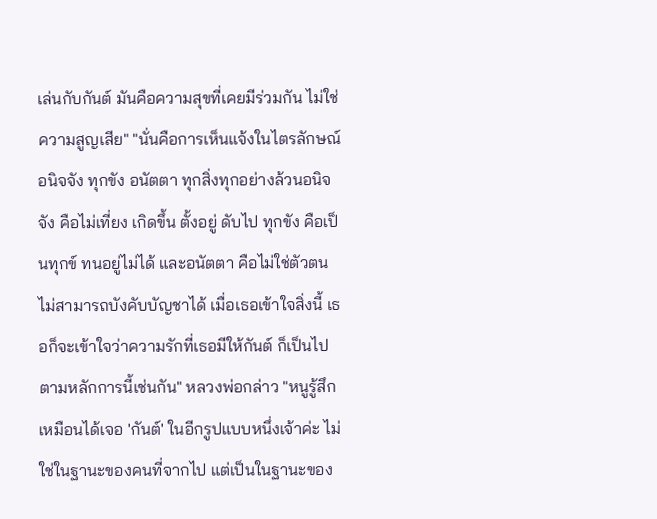เล่นกับกันต์ มันคือความสุขที่เคยมีร่วมกัน ไม่ใช่ความสูญเสีย" "นั่นคือการเห็นแจ้งในไตรลักษณ์ อนิจจัง ทุกขัง อนัตตา ทุกสิ่งทุกอย่างล้วนอนิจจัง คือไม่เที่ยง เกิดขึ้น ตั้งอยู่ ดับไป ทุกขัง คือเป็นทุกข์ ทนอยู่ไม่ได้ และอนัตตา คือไม่ใช่ตัวตน ไม่สามารถบังคับบัญชาได้ เมื่อเธอเข้าใจสิ่งนี้ เธอก็จะเข้าใจว่าความรักที่เธอมีให้กันต์ ก็เป็นไปตามหลักการนี้เช่นกัน" หลวงพ่อกล่าว "หนูรู้สึกเหมือนได้เจอ 'กันต์' ในอีกรูปแบบหนึ่งเจ้าค่ะ ไม่ใช่ในฐานะของคนที่จากไป แต่เป็นในฐานะของ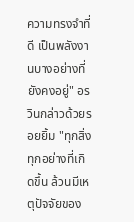ความทรงจำที่ดี เป็นพลังงานบางอย่างที่ยังคงอยู่" อรวินกล่าวด้วยรอยยิ้ม "ทุกสิ่งทุกอย่างที่เกิดขึ้น ล้วนมีเหตุปัจจัยของ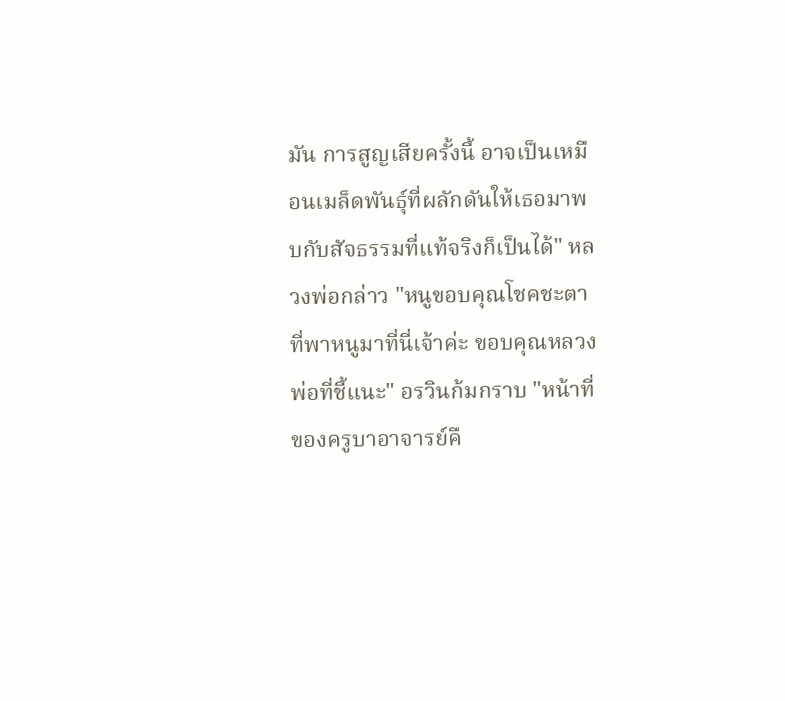มัน การสูญเสียครั้งนี้ อาจเป็นเหมือนเมล็ดพันธุ์ที่ผลักดันให้เธอมาพบกับสัจธรรมที่แท้จริงก็เป็นได้" หลวงพ่อกล่าว "หนูขอบคุณโชคชะตาที่พาหนูมาที่นี่เจ้าค่ะ ขอบคุณหลวงพ่อที่ชี้แนะ" อรวินก้มกราบ "หน้าที่ของครูบาอาจารย์คื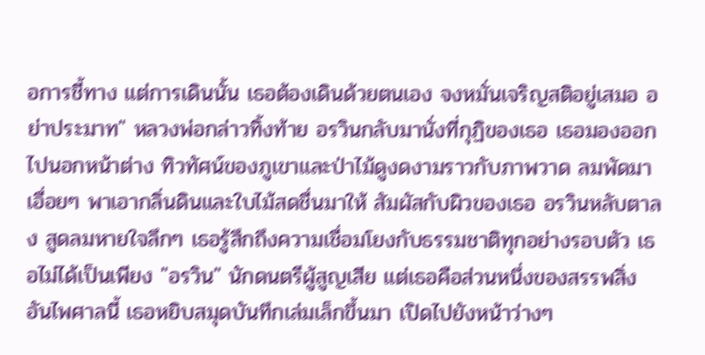อการชี้ทาง แต่การเดินนั้น เธอต้องเดินด้วยตนเอง จงหมั่นเจริญสติอยู่เสมอ อย่าประมาท" หลวงพ่อกล่าวทิ้งท้าย อรวินกลับมานั่งที่กุฏิของเธอ เธอมองออกไปนอกหน้าต่าง ทิวทัศน์ของภูเขาและป่าไม้ดูงดงามราวกับภาพวาด ลมพัดมาเอื่อยๆ พาเอากลิ่นดินและใบไม้สดชื่นมาให้ สัมผัสกับผิวของเธอ อรวินหลับตาลง สูดลมหายใจลึกๆ เธอรู้สึกถึงความเชื่อมโยงกับธรรมชาติทุกอย่างรอบตัว เธอไม่ได้เป็นเพียง "อรวิน" นักดนตรีผู้สูญเสีย แต่เธอคือส่วนหนึ่งของสรรพสิ่งอันไพศาลนี้ เธอหยิบสมุดบันทึกเล่มเล็กขึ้นมา เปิดไปยังหน้าว่างๆ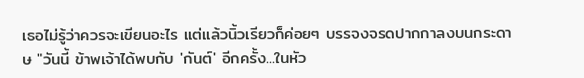เธอไม่รู้ว่าควรจะเขียนอะไร แต่แล้วนิ้วเรียวก็ค่อยๆ บรรจงจรดปากกาลงบนกระดาษ "วันนี้ ข้าพเจ้าได้พบกับ 'กันต์' อีกครั้ง...ในหัว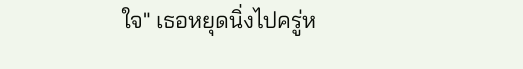ใจ" เธอหยุดนิ่งไปครู่ห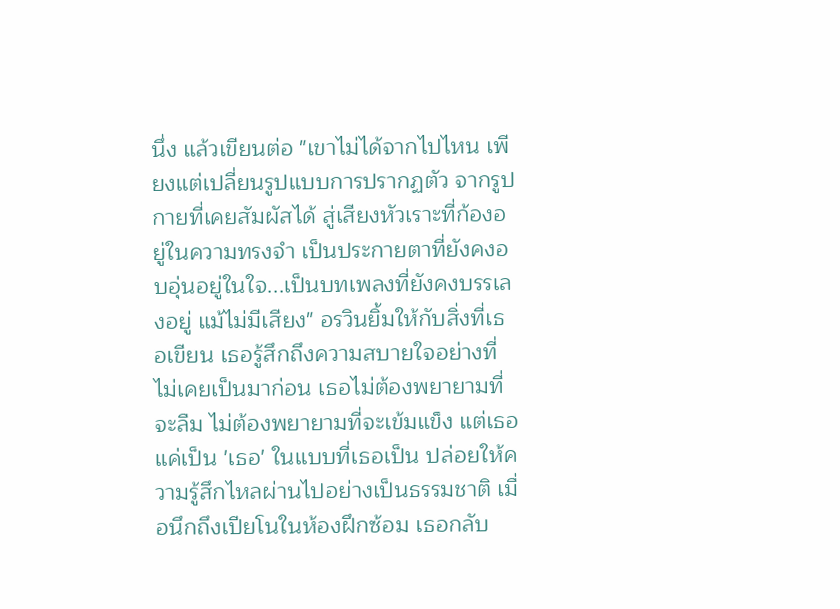นึ่ง แล้วเขียนต่อ "เขาไม่ได้จากไปไหน เพียงแต่เปลี่ยนรูปแบบการปรากฏตัว จากรูปกายที่เคยสัมผัสได้ สู่เสียงหัวเราะที่ก้องอยู่ในความทรงจำ เป็นประกายตาที่ยังคงอบอุ่นอยู่ในใจ...เป็นบทเพลงที่ยังคงบรรเลงอยู่ แม้ไม่มีเสียง" อรวินยิ้มให้กับสิ่งที่เธอเขียน เธอรู้สึกถึงความสบายใจอย่างที่ไม่เคยเป็นมาก่อน เธอไม่ต้องพยายามที่จะลืม ไม่ต้องพยายามที่จะเข้มแข็ง แต่เธอแค่เป็น 'เธอ' ในแบบที่เธอเป็น ปล่อยให้ความรู้สึกไหลผ่านไปอย่างเป็นธรรมชาติ เมื่อนึกถึงเปียโนในห้องฝึกซ้อม เธอกลับ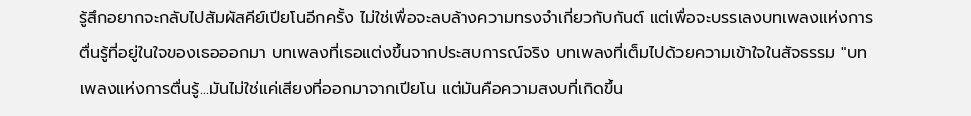รู้สึกอยากจะกลับไปสัมผัสคีย์เปียโนอีกครั้ง ไม่ใช่เพื่อจะลบล้างความทรงจำเกี่ยวกับกันต์ แต่เพื่อจะบรรเลงบทเพลงแห่งการตื่นรู้ที่อยู่ในใจของเธอออกมา บทเพลงที่เธอแต่งขึ้นจากประสบการณ์จริง บทเพลงที่เต็มไปด้วยความเข้าใจในสัจธรรม "บทเพลงแห่งการตื่นรู้...มันไม่ใช่แค่เสียงที่ออกมาจากเปียโน แต่มันคือความสงบที่เกิดขึ้น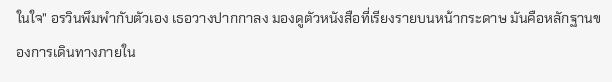ในใจ" อรวินพึมพำกับตัวเอง เธอวางปากกาลง มองดูตัวหนังสือที่เรียงรายบนหน้ากระดาษ มันคือหลักฐานของการเดินทางภายใน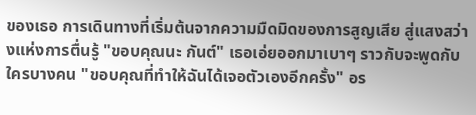ของเธอ การเดินทางที่เริ่มต้นจากความมืดมิดของการสูญเสีย สู่แสงสว่างแห่งการตื่นรู้ "ขอบคุณนะ กันต์" เธอเอ่ยออกมาเบาๆ ราวกับจะพูดกับใครบางคน "ขอบคุณที่ทำให้ฉันได้เจอตัวเองอีกครั้ง" อร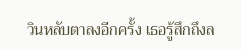วินหลับตาลงอีกครั้ง เธอรู้สึกถึงล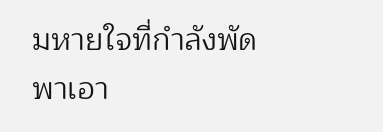มหายใจที่กำลังพัดพาเอา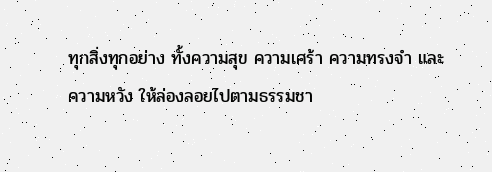ทุกสิ่งทุกอย่าง ทั้งความสุข ความเศร้า ความทรงจำ และความหวัง ให้ล่องลอยไปตามธรรมชา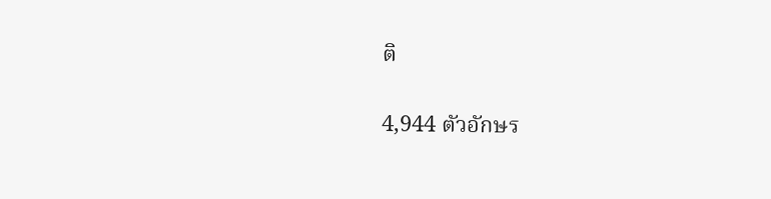ติ

4,944 ตัวอักษร